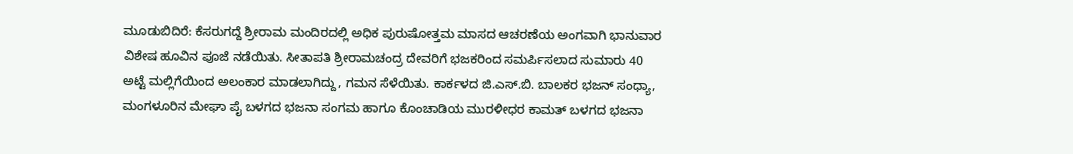ಮೂಡುಬಿದಿರೆ: ಕೆಸರುಗದ್ದೆ ಶ್ರೀರಾಮ ಮಂದಿರದಲ್ಲಿ ಅಧಿಕ ಪುರುಷೋತ್ತಮ ಮಾಸದ ಆಚರಣೆಯ ಅಂಗವಾಗಿ ಭಾನುವಾರ ವಿಶೇಷ ಹೂವಿನ ಪೂಜೆ ನಡೆಯಿತು. ಸೀತಾಪತಿ ಶ್ರೀರಾಮಚಂದ್ರ ದೇವರಿಗೆ ಭಜಕರಿಂದ ಸಮರ್ಪಿಸಲಾದ ಸುಮಾರು 40 ಅಟ್ಟೆ ಮಲ್ಲಿಗೆಯಿಂದ ಅಲಂಕಾರ ಮಾಡಲಾಗಿದ್ದು, ಗಮನ ಸೆಳೆಯಿತು. ಕಾರ್ಕಳದ ಜಿ.ಎಸ್.ಬಿ. ಬಾಲಕರ ಭಜನ್ ಸಂಧ್ಯಾ, ಮಂಗಳೂರಿನ ಮೇಘಾ ಪೈ ಬಳಗದ ಭಜನಾ ಸಂಗಮ ಹಾಗೂ ಕೊಂಚಾಡಿಯ ಮುರಳೀಧರ ಕಾಮತ್ ಬಳಗದ ಭಜನಾ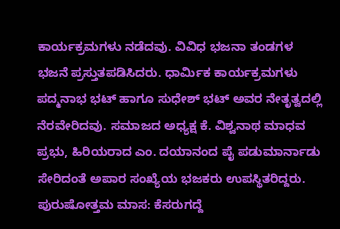ಕಾರ್ಯಕ್ರಮಗಳು ನಡೆದವು. ವಿವಿಧ ಭಜನಾ ತಂಡಗಳ ಭಜನೆ ಪ್ರಸ್ತುತಪಡಿಸಿದರು. ಧಾರ್ಮಿಕ ಕಾರ್ಯಕ್ರಮಗಳು ಪದ್ಮನಾಭ ಭಟ್ ಹಾಗೂ ಸುಧೇಶ್ ಭಟ್ ಅವರ ನೇತೃತ್ವದಲ್ಲಿ ನೆರವೇರಿದವು. ಸಮಾಜದ ಅಧ್ಯಕ್ಷ ಕೆ. ವಿಶ್ವನಾಥ ಮಾಧವ ಪ್ರಭು, ಹಿರಿಯರಾದ ಎಂ. ದಯಾನಂದ ಪೈ ಪಡುಮಾರ್ನಾಡು ಸೇರಿದಂತೆ ಅಪಾರ ಸಂಖ್ಯೆಯ ಭಜಕರು ಉಪಸ್ಥಿತರಿದ್ದರು.
ಪುರುಷೋತ್ತಮ ಮಾಸ: ಕೆಸರುಗದ್ದೆ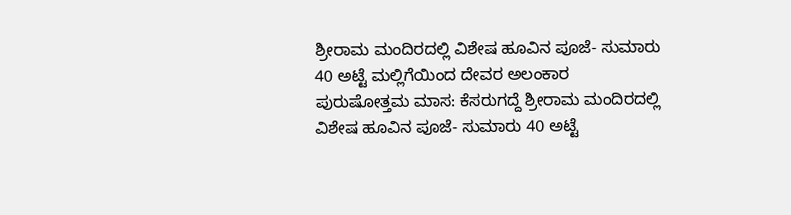ಶ್ರೀರಾಮ ಮಂದಿರದಲ್ಲಿ ವಿಶೇಷ ಹೂವಿನ ಪೂಜೆ- ಸುಮಾರು 40 ಅಟ್ಟೆ ಮಲ್ಲಿಗೆಯಿಂದ ದೇವರ ಅಲಂಕಾರ
ಪುರುಷೋತ್ತಮ ಮಾಸ: ಕೆಸರುಗದ್ದೆ ಶ್ರೀರಾಮ ಮಂದಿರದಲ್ಲಿ ವಿಶೇಷ ಹೂವಿನ ಪೂಜೆ- ಸುಮಾರು 40 ಅಟ್ಟೆ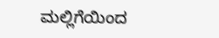ಮಲ್ಲಿಗೆಯಿಂದ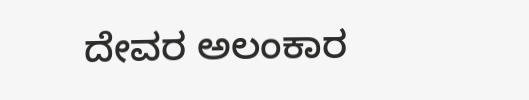ದೇವರ ಅಲಂಕಾರ